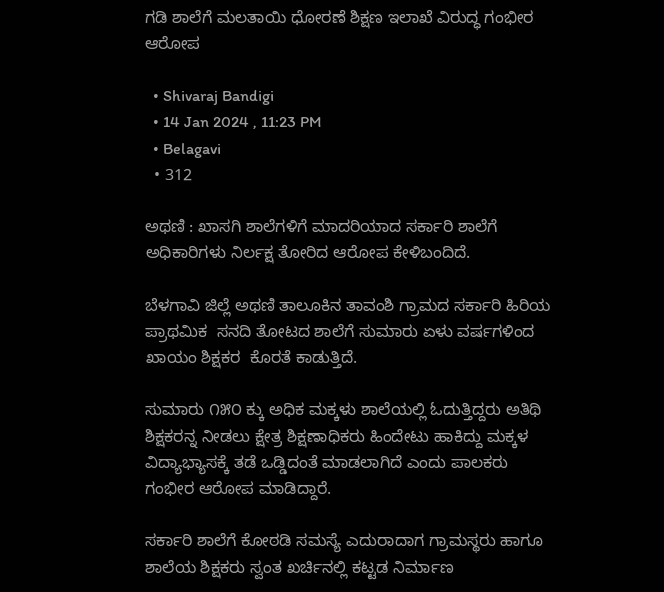ಗಡಿ ಶಾಲೆಗೆ ಮಲತಾಯಿ ಧೋರಣೆ ಶಿಕ್ಷಣ ಇಲಾಖೆ ವಿರುದ್ಧ ಗಂಭೀರ ಆರೋಪ

  • Shivaraj Bandigi
  • 14 Jan 2024 , 11:23 PM
  • Belagavi
  • 312

ಅಥಣಿ : ಖಾಸಗಿ ಶಾಲೆಗಳಿಗೆ ಮಾದರಿಯಾದ ಸರ್ಕಾರಿ ಶಾಲೆಗೆ ಅಧಿಕಾರಿಗಳು ನಿರ್ಲಕ್ಷ ತೋರಿದ ಆರೋಪ ಕೇಳಿಬಂದಿದೆ.

ಬೆಳಗಾವಿ ಜಿಲ್ಲೆ ಅಥಣಿ ತಾಲೂಕಿನ ತಾವಂಶಿ ಗ್ರಾಮದ ಸರ್ಕಾರಿ ಹಿರಿಯ ಪ್ರಾಥಮಿಕ  ಸನದಿ ತೋಟದ ಶಾಲೆಗೆ ಸುಮಾರು ಏಳು ವರ್ಷಗಳಿಂದ ಖಾಯಂ ಶಿಕ್ಷಕರ  ಕೊರತೆ ಕಾಡುತ್ತಿದೆ.

ಸುಮಾರು ೧೫೦ ಕ್ಕು ಅಧಿಕ ಮಕ್ಕಳು ಶಾಲೆಯಲ್ಲಿ ಓದುತ್ತಿದ್ದರು ಅತಿಥಿ ಶಿಕ್ಷಕರನ್ನ ನೀಡಲು ಕ್ಷೇತ್ರ ಶಿಕ್ಷಣಾಧಿಕರು ಹಿಂದೇಟು ಹಾಕಿದ್ದು ಮಕ್ಕಳ ವಿದ್ಯಾಭ್ಯಾಸಕ್ಕೆ ತಡೆ ಒಡ್ಡಿದಂತೆ ಮಾಡಲಾಗಿದೆ ಎಂದು ಪಾಲಕರು ಗಂಭೀರ ಆರೋಪ ಮಾಡಿದ್ದಾರೆ.

ಸರ್ಕಾರಿ ಶಾಲೆಗೆ ಕೋಠಡಿ ಸಮಸ್ಯೆ ಎದುರಾದಾಗ ಗ್ರಾಮಸ್ಥರು ಹಾಗೂ ಶಾಲೆಯ ಶಿಕ್ಷಕರು ಸ್ವಂತ ಖರ್ಚಿನಲ್ಲಿ ಕಟ್ಟಡ ನಿರ್ಮಾಣ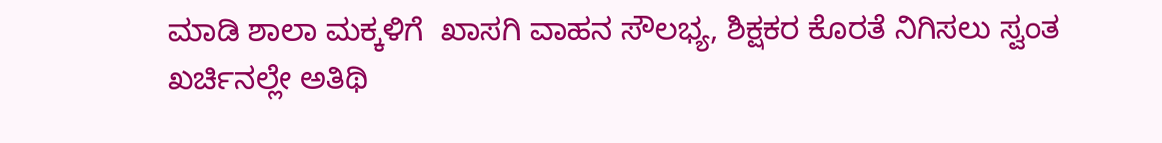ಮಾಡಿ ಶಾಲಾ ಮಕ್ಕಳಿಗೆ  ಖಾಸಗಿ ವಾಹನ ಸೌಲಭ್ಯ, ಶಿಕ್ಷಕರ ಕೊರತೆ ನಿಗಿಸಲು ಸ್ವಂತ ಖರ್ಚಿನಲ್ಲೇ ಅತಿಥಿ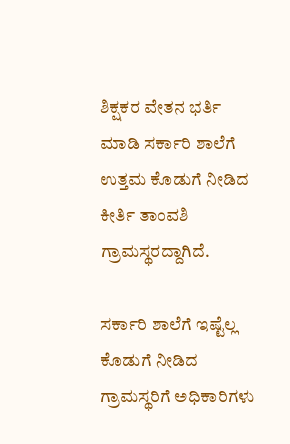ಶಿಕ್ಷಕರ ವೇತನ ಭರ್ತಿ ಮಾಡಿ ಸರ್ಕಾರಿ ಶಾಲೆಗೆ ಉತ್ತಮ ಕೊಡುಗೆ ನೀಡಿದ ಕೀರ್ತಿ ತಾಂವಶಿ ಗ್ರಾಮಸ್ಥರದ್ದಾಗಿದೆ.

ಸರ್ಕಾರಿ ಶಾಲೆಗೆ ಇಷ್ಟೆಲ್ಲ  ಕೊಡುಗೆ ನೀಡಿದ ಗ್ರಾಮಸ್ಥರಿಗೆ ಅಧಿಕಾರಿಗಳು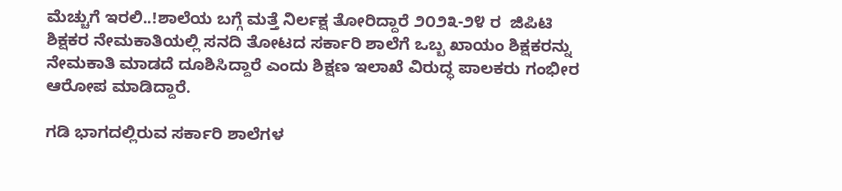ಮೆಚ್ಚುಗೆ ಇರಲಿ..!ಶಾಲೆಯ ಬಗ್ಗೆ ಮತ್ತೆ ನಿರ್ಲಕ್ಷ ತೋರಿದ್ದಾರೆ ೨೦೨೩-೨೪ ರ  ಜಿಪಿಟಿ ಶಿಕ್ಷಕರ ನೇಮಕಾತಿಯಲ್ಲಿ ಸನದಿ ತೋಟದ ಸರ್ಕಾರಿ ಶಾಲೆಗೆ ಒಬ್ಬ ಖಾಯಂ ಶಿಕ್ಷಕರನ್ನು ನೇಮಕಾತಿ ಮಾಡದೆ ದೂಶಿಸಿದ್ದಾರೆ ಎಂದು ಶಿಕ್ಷಣ ಇಲಾಖೆ ವಿರುದ್ಧ ಪಾಲಕರು ಗಂಭೀರ ಆರೋಪ ಮಾಡಿದ್ದಾರೆ.

ಗಡಿ ಭಾಗದಲ್ಲಿರುವ ಸರ್ಕಾರಿ ಶಾಲೆಗಳ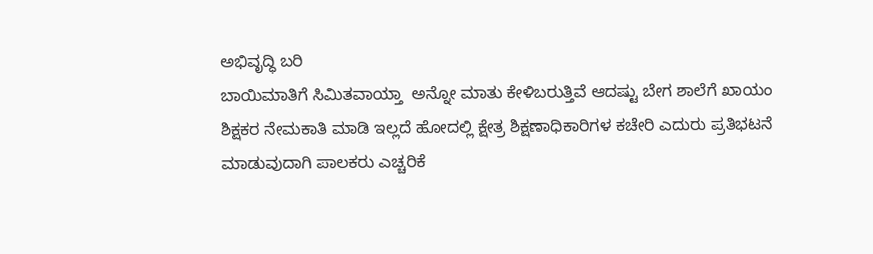ಅಭಿವೃದ್ಧಿ ಬರಿ
ಬಾಯಿಮಾತಿಗೆ ಸಿಮಿತವಾಯ್ತಾ  ಅನ್ನೋ ಮಾತು ಕೇಳಿಬರುತ್ತಿವೆ ಆದಷ್ಟು ಬೇಗ ಶಾಲೆಗೆ ಖಾಯಂ ಶಿಕ್ಷಕರ ನೇಮಕಾತಿ ಮಾಡಿ ಇಲ್ಲದೆ ಹೋದಲ್ಲಿ ಕ್ಷೇತ್ರ ಶಿಕ್ಷಣಾಧಿಕಾರಿಗಳ ಕಚೇರಿ ಎದುರು ಪ್ರತಿಭಟನೆ ಮಾಡುವುದಾಗಿ ಪಾಲಕರು ಎಚ್ಚರಿಕೆ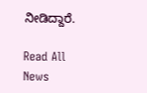ನೀಡಿದ್ದಾರೆ.

Read All News